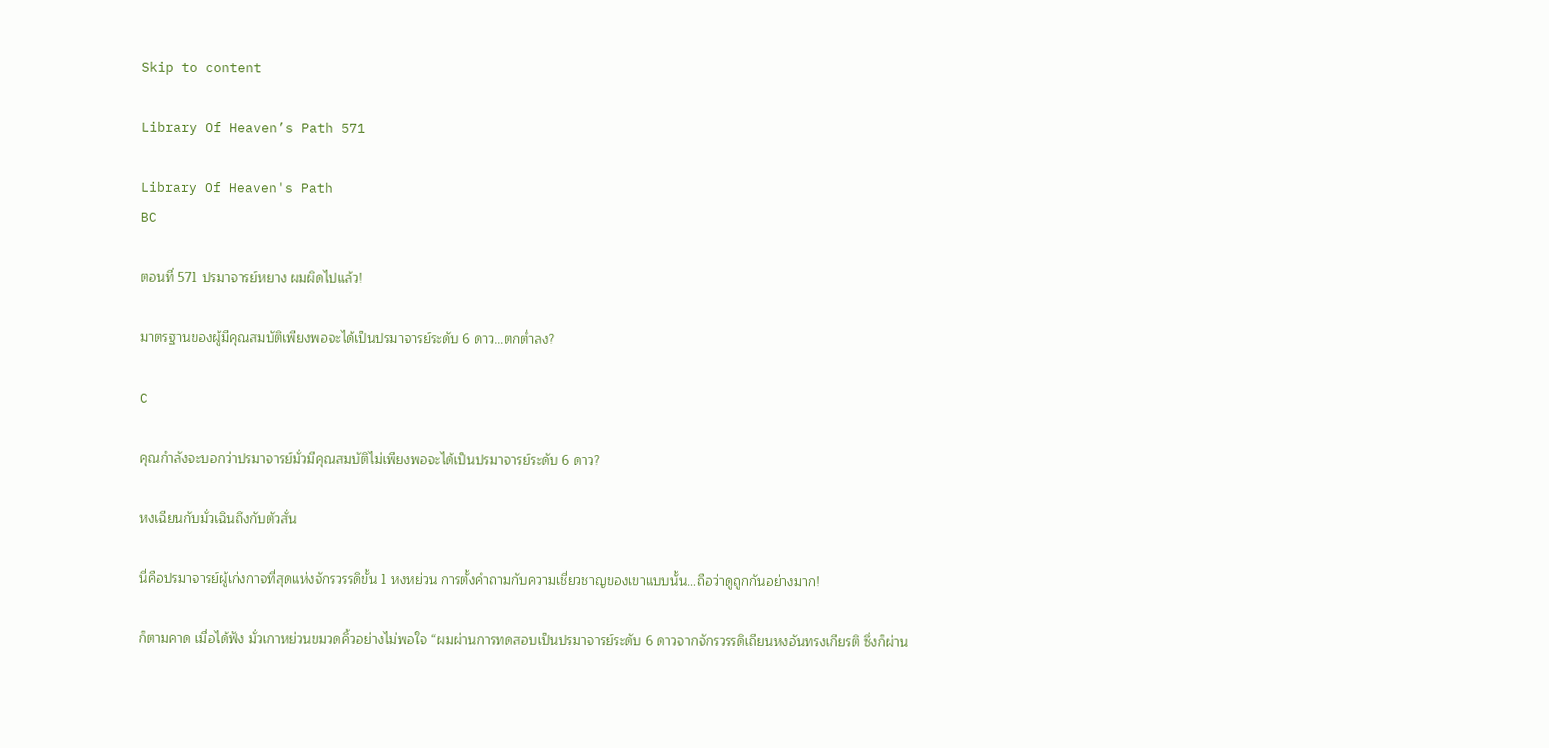Skip to content

Library Of Heaven’s Path 571

Library Of Heaven's Path
BC

ตอนที่ 571 ปรมาจารย์หยาง ผมผิดไปแล้ว!

มาตรฐานของผู้มีคุณสมบัติเพียงพอจะได้เป็นปรมาจารย์ระดับ 6 ดาว…ตกต่ำลง?

C

คุณกำลังจะบอกว่าปรมาจารย์มั่วมีคุณสมบัติไม่เพียงพอจะได้เป็นปรมาจารย์ระดับ 6 ดาว?

หงเฉียนกับมั่วเฉินถึงกับตัวสั่น

นี่คือปรมาจารย์ผู้เก่งกาจที่สุดแห่งจักรวรรดิขั้น 1 หงหย่วน การตั้งคำถามกับความเชี่ยวชาญของเขาแบบนั้น…ถือว่าดูถูกกันอย่างมาก!

ก็ตามคาด เมื่อได้ฟัง มั่วเกาหย่วนขมวดคิ้วอย่างไม่พอใจ “ผมผ่านการทดสอบเป็นปรมาจารย์ระดับ 6 ดาวจากจักรวรรดิเถียนหงอันทรงเกียรติ ซึ่งก็ผ่าน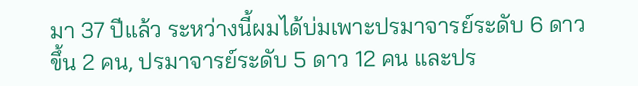มา 37 ปีแล้ว ระหว่างนี้ผมได้บ่มเพาะปรมาจารย์ระดับ 6 ดาวขึ้น 2 คน, ปรมาจารย์ระดับ 5 ดาว 12 คน และปร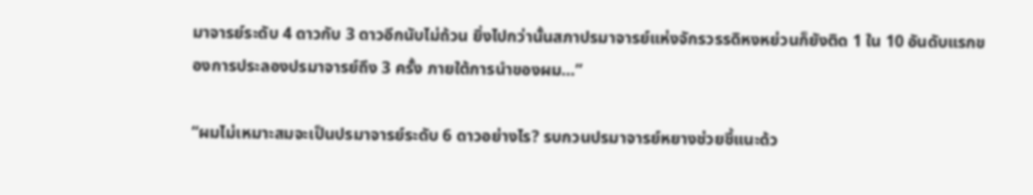มาจารย์ระดับ 4 ดาวกับ 3 ดาวอีกนับไม่ถ้วน ยิ่งไปกว่านั้นสภาปรมาจารย์แห่งจักรวรรดิหงหย่วนก็ยังติด 1 ใน 10 อันดับแรกของการประลองปรมาจารย์ถึง 3 ครั้ง ภายใต้การนำของผม…”

“ผมไม่เหมาะสมจะเป็นปรมาจารย์ระดับ 6 ดาวอย่างไร? รบกวนปรมาจารย์หยางช่วยชี้แนะด้ว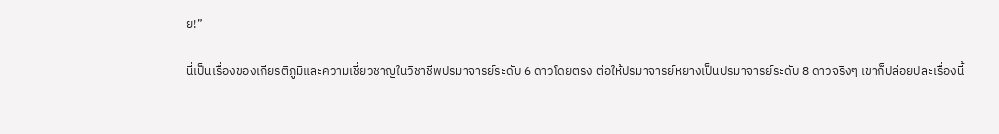ย!”

นี่เป็นเรื่องของเกียรติภูมิและความเชี่ยวชาญในวิชาชีพปรมาจารย์ระดับ 6 ดาวโดยตรง ต่อให้ปรมาจารย์หยางเป็นปรมาจารย์ระดับ 8 ดาวจริงๆ เขาก็ปล่อยปละเรื่องนี้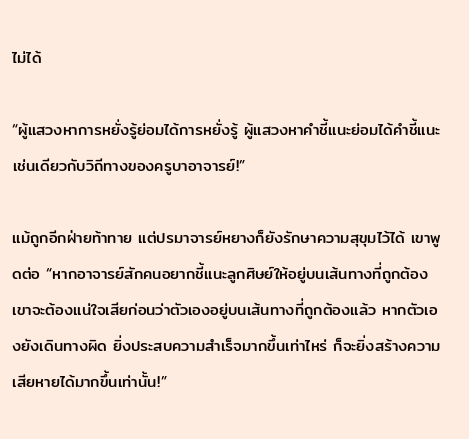ไม่ได้

“ผู้แสวงหาการหยั่งรู้ย่อมได้การหยั่งรู้ ผู้แสวงหาคำชี้แนะย่อมได้คำชี้แนะ เช่นเดียวกับวิถีทางของครูบาอาจารย์!”

แม้ถูกอีกฝ่ายท้าทาย แต่ปรมาจารย์หยางก็ยังรักษาความสุขุมไว้ได้ เขาพูดต่อ “หากอาจารย์สักคนอยากชี้แนะลูกศิษย์ให้อยู่บนเส้นทางที่ถูกต้อง เขาจะต้องแน่ใจเสียก่อนว่าตัวเองอยู่บนเส้นทางที่ถูกต้องแล้ว หากตัวเองยังเดินทางผิด ยิ่งประสบความสำเร็จมากขึ้นเท่าไหร่ ก็จะยิ่งสร้างความเสียหายได้มากขึ้นเท่านั้น!”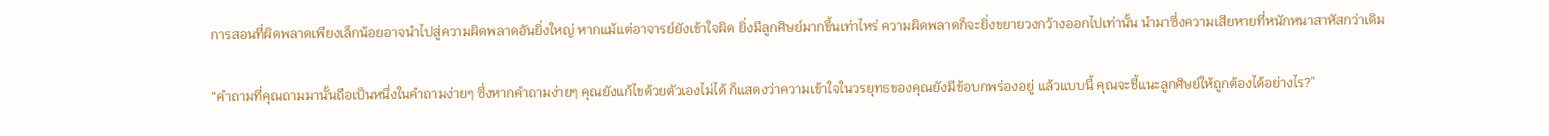การสอนที่ผิดพลาดเพียงเล็กน้อยอาจนำไปสู่ความผิดพลาดอันยิ่งใหญ่ หากแม้แต่อาจารย์ยังเข้าใจผิด ยิ่งมีลูกศิษย์มากขึ้นเท่าไหร่ ความผิดพลาดก็จะยิ่งขยายวงกว้างออกไปเท่านั้น นำมาซึ่งความเสียหายที่หนักหนาสาหัสกว่าเดิม

“คำถามที่คุณถามมานั้นถือเป็นหนึ่งในคำถามง่ายๆ ซึ่งหากคำถามง่ายๆ คุณยังแก้ไขด้วยตัวเองไม่ได้ ก็แสดงว่าความเข้าใจในวรยุทธของคุณยังมีข้อบกพร่องอยู่ แล้วแบบนี้ คุณจะชี้แนะลูกศิษย์ให้ถูกต้องได้อย่างไร?”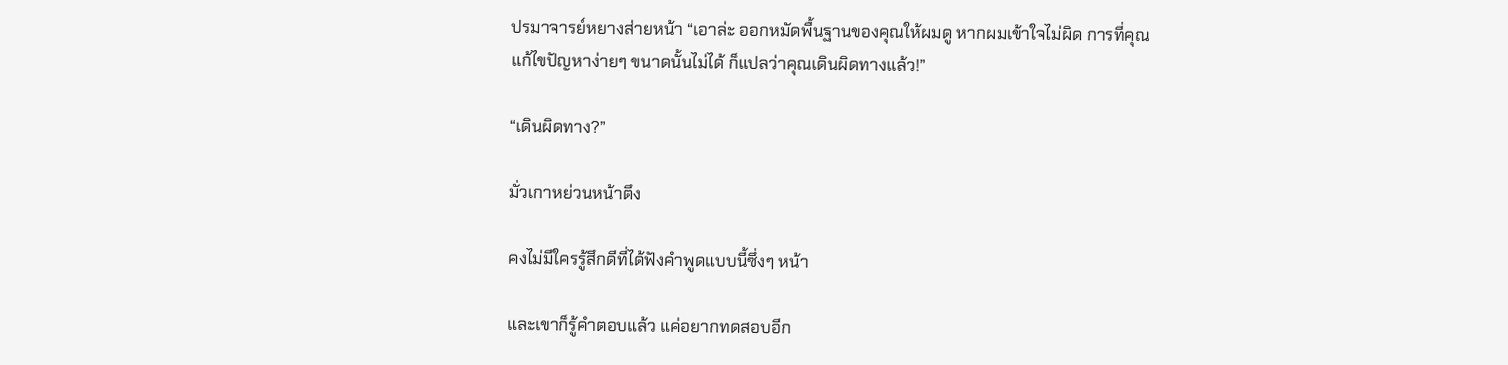ปรมาจารย์หยางส่ายหน้า “เอาล่ะ ออกหมัดพื้นฐานของคุณให้ผมดู หากผมเข้าใจไม่ผิด การที่คุณแก้ไขปัญหาง่ายๆ ขนาดนั้นไม่ได้ ก็แปลว่าคุณเดินผิดทางแล้ว!”

“เดินผิดทาง?”

มั่วเกาหย่วนหน้าตึง

คงไม่มีใครรู้สึกดีที่ได้ฟังคำพูดแบบนี้ซึ่งๆ หน้า

และเขาก็รู้คำตอบแล้ว แค่อยากทดสอบอีก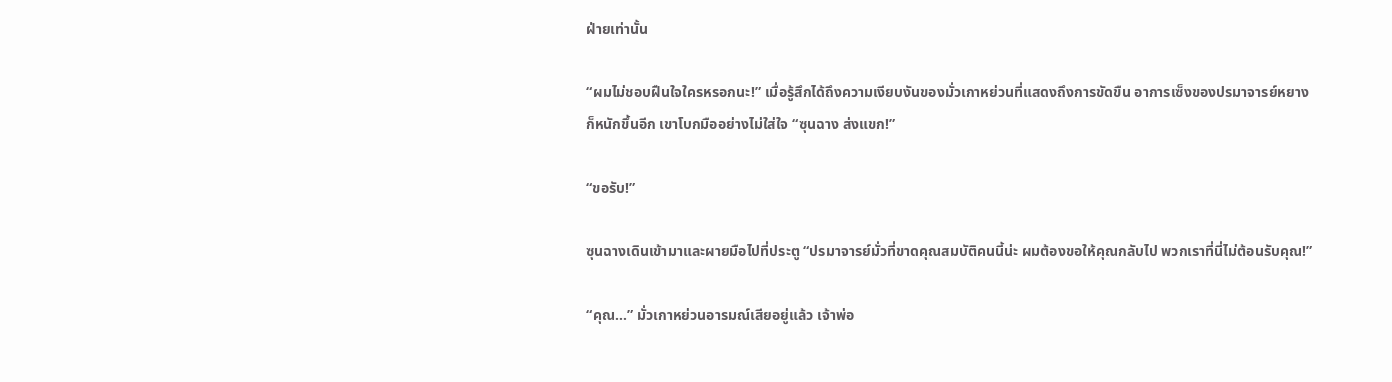ฝ่ายเท่านั้น

“ผมไม่ชอบฝืนใจใครหรอกนะ!” เมื่อรู้สึกได้ถึงความเงียบงันของมั่วเกาหย่วนที่แสดงถึงการขัดขืน อาการเซ็งของปรมาจารย์หยางก็หนักขึ้นอีก เขาโบกมืออย่างไม่ใส่ใจ “ซุนฉาง ส่งแขก!”

“ขอรับ!”

ซุนฉางเดินเข้ามาและผายมือไปที่ประตู “ปรมาจารย์มั่วที่ขาดคุณสมบัติคนนี้น่ะ ผมต้องขอให้คุณกลับไป พวกเราที่นี่ไม่ต้อนรับคุณ!”

“คุณ…” มั่วเกาหย่วนอารมณ์เสียอยู่แล้ว เจ้าพ่อ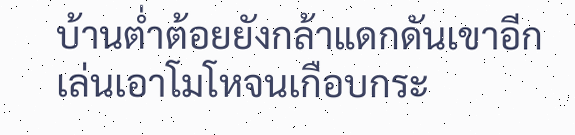บ้านต่ำต้อยยังกล้าแดกดันเขาอีก เล่นเอาโมโหจนเกือบกระ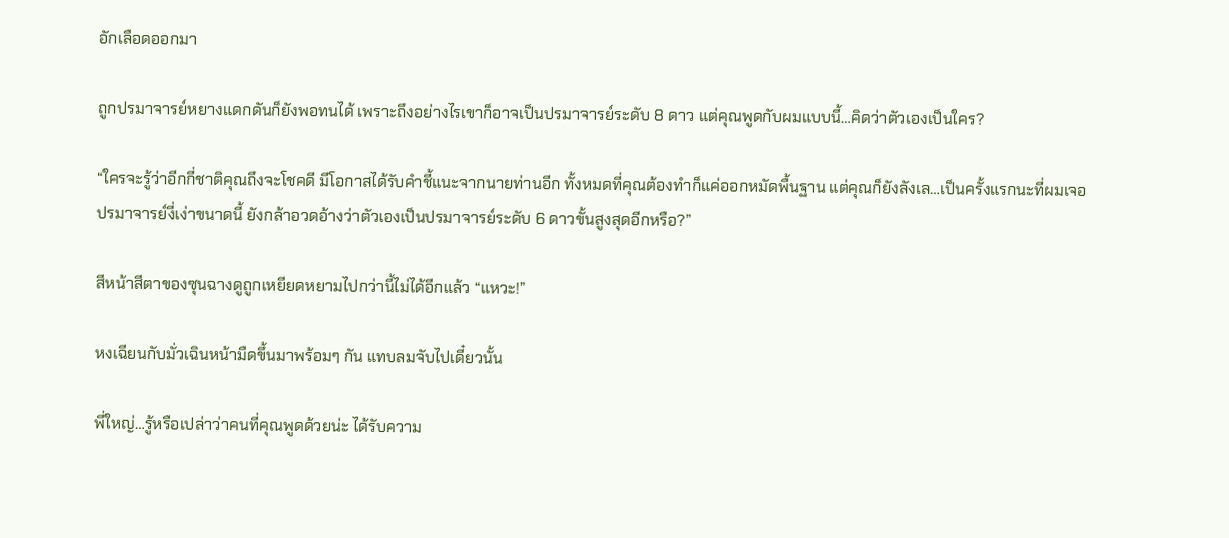อักเลือดออกมา

ถูกปรมาจารย์หยางแดกดันก็ยังพอทนได้ เพราะถึงอย่างไรเขาก็อาจเป็นปรมาจารย์ระดับ 8 ดาว แต่คุณพูดกับผมแบบนี้…คิดว่าตัวเองเป็นใคร?

“ใครจะรู้ว่าอีกกี่ชาติคุณถึงจะโชคดี มีโอกาสได้รับคำชี้แนะจากนายท่านอีก ทั้งหมดที่คุณต้องทำก็แค่ออกหมัดพื้นฐาน แต่คุณก็ยังลังเล…เป็นครั้งแรกนะที่ผมเจอปรมาจารย์งี่เง่าขนาดนี้ ยังกล้าอวดอ้างว่าตัวเองเป็นปรมาจารย์ระดับ 6 ดาวขั้นสูงสุดอีกหรือ?”

สีหน้าสีตาของซุนฉางดูถูกเหยียดหยามไปกว่านี้ไม่ได้อีกแล้ว “แหวะ!”

หงเฉียนกับมั่วเฉินหน้ามืดขึ้นมาพร้อมๆ กัน แทบลมจับไปเดี๋ยวนั้น

พี่ใหญ่…รู้หรือเปล่าว่าคนที่คุณพูดด้วยน่ะ ได้รับความ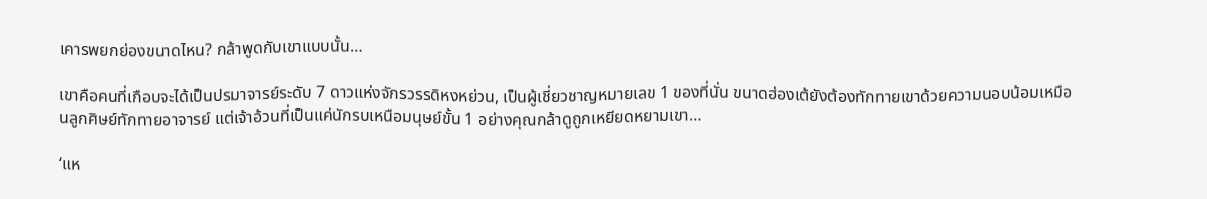เคารพยกย่องขนาดไหน? กล้าพูดกับเขาแบบนั้น…

เขาคือคนที่เกือบจะได้เป็นปรมาจารย์ระดับ 7 ดาวแห่งจักรวรรดิหงหย่วน, เป็นผู้เชี่ยวชาญหมายเลข 1 ของที่นั่น ขนาดฮ่องเต้ยังต้องทักทายเขาด้วยความนอบน้อมเหมือนลูกศิษย์ทักทายอาจารย์ แต่เจ้าอ้วนที่เป็นแค่นักรบเหนือมนุษย์ขั้น 1 อย่างคุณกล้าดูถูกเหยียดหยามเขา…

‘แห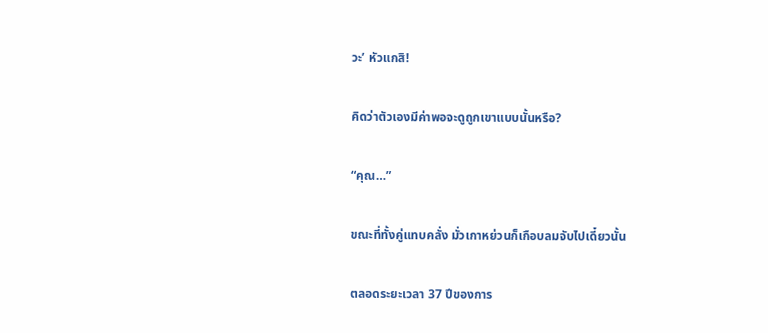วะ’ หัวแกสิ!

คิดว่าตัวเองมีค่าพอจะดูถูกเขาแบบนั้นหรือ?

“คุณ…”

ขณะที่ทั้งคู่แทบคลั่ง มั่วเกาหย่วนก็เกือบลมจับไปเดี๋ยวนั้น

ตลอดระยะเวลา 37 ปีของการ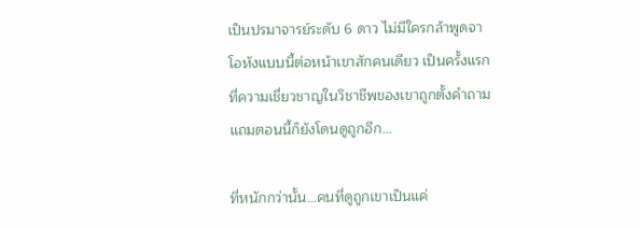เป็นปรมาจารย์ระดับ 6 ดาว ไม่มีใครกล้าพูดจาโอหังแบบนี้ต่อหน้าเขาสักคนเดียว เป็นครั้งแรกที่ความเชี่ยวชาญในวิชาชีพของเขาถูกตั้งคำถาม แถมตอนนี้ก็ยังโดนดูถูกอีก…

ที่หนักกว่านั้น…คนที่ดูถูกเขาเป็นแค่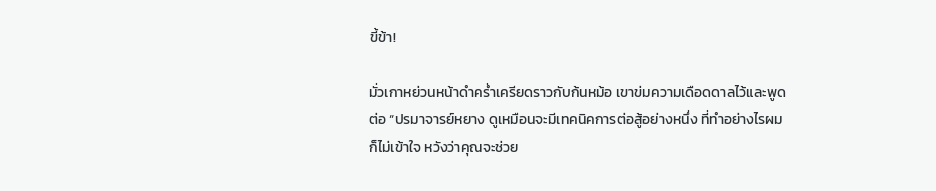ขี้ข้า!

มั่วเกาหย่วนหน้าดำคร่ำเครียดราวกับก้นหม้อ เขาข่มความเดือดดาลไว้และพูดต่อ “ปรมาจารย์หยาง ดูเหมือนจะมีเทคนิคการต่อสู้อย่างหนึ่ง ที่ทำอย่างไรผมก็ไม่เข้าใจ หวังว่าคุณจะช่วย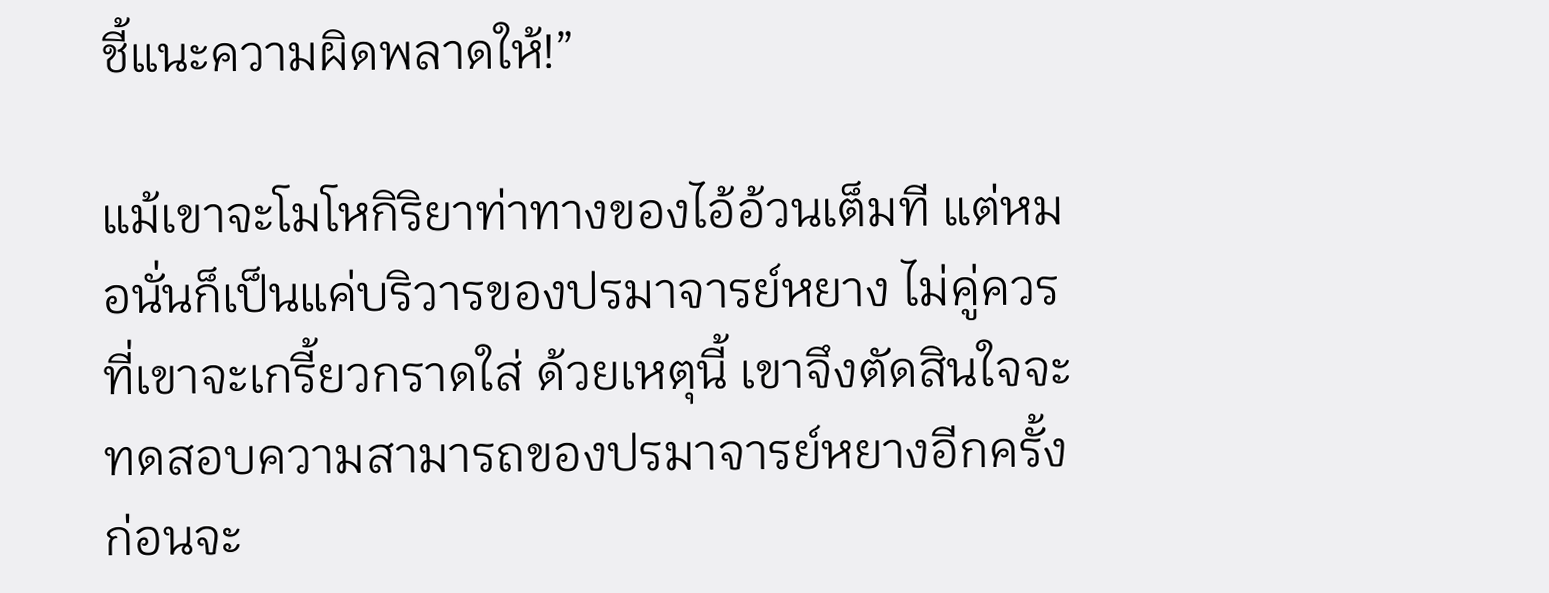ชี้แนะความผิดพลาดให้!”

แม้เขาจะโมโหกิริยาท่าทางของไอ้อ้วนเต็มที แต่หมอนั่นก็เป็นแค่บริวารของปรมาจารย์หยาง ไม่คู่ควรที่เขาจะเกรี้ยวกราดใส่ ด้วยเหตุนี้ เขาจึงตัดสินใจจะทดสอบความสามารถของปรมาจารย์หยางอีกครั้ง ก่อนจะ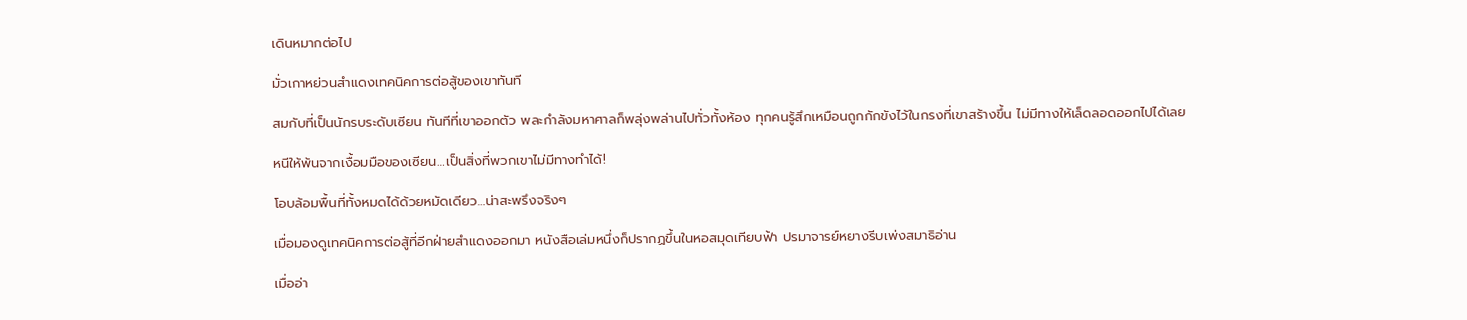เดินหมากต่อไป

มั่วเกาหย่วนสำแดงเทคนิคการต่อสู้ของเขาทันที

สมกับที่เป็นนักรบระดับเซียน ทันทีที่เขาออกตัว พละกำลังมหาศาลก็พลุ่งพล่านไปทั่วทั้งห้อง ทุกคนรู้สึกเหมือนถูกกักขังไว้ในกรงที่เขาสร้างขึ้น ไม่มีทางให้เล็ดลอดออกไปได้เลย

หนีให้พ้นจากเงื้อมมือของเซียน…เป็นสิ่งที่พวกเขาไม่มีทางทำได้!

โอบล้อมพื้นที่ทั้งหมดได้ด้วยหมัดเดียว…น่าสะพรึงจริงๆ

เมื่อมองดูเทคนิคการต่อสู้ที่อีกฝ่ายสำแดงออกมา หนังสือเล่มหนึ่งก็ปรากฏขึ้นในหอสมุดเทียบฟ้า ปรมาจารย์หยางรีบเพ่งสมาธิอ่าน

เมื่ออ่า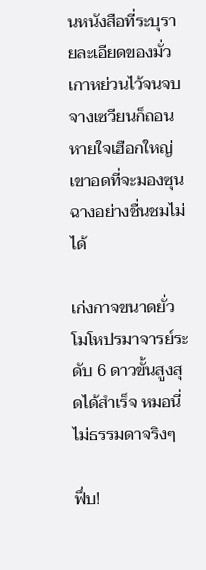นหนังสือที่ระบุรายละเอียดของมั่วเกาหย่วนไว้จนจบ จางเซวียนก็ถอนหายใจเฮือกใหญ่ เขาอดที่จะมองซุนฉางอย่างชื่นชมไม่ได้

เก่งกาจขนาดยั่วโมโหปรมาจารย์ระดับ 6 ดาวขั้นสูงสุดได้สำเร็จ หมอนี่ไม่ธรรมดาจริงๆ

ฟึ่บ!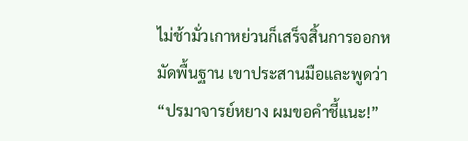ไม่ช้ามั่วเกาหย่วนก็เสร็จสิ้นการออกหมัดพื้นฐาน เขาประสานมือและพูดว่า “ปรมาจารย์หยาง ผมขอคำชี้แนะ!”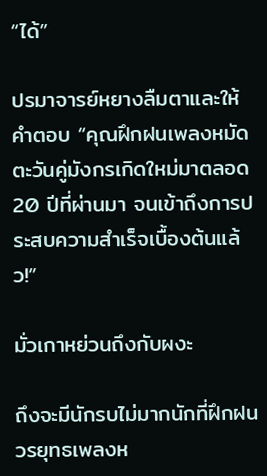“ได้”

ปรมาจารย์หยางลืมตาและให้คำตอบ “คุณฝึกฝนเพลงหมัดตะวันคู่มังกรเกิดใหม่มาตลอด 20 ปีที่ผ่านมา จนเข้าถึงการประสบความสำเร็จเบื้องต้นแล้ว!”

มั่วเกาหย่วนถึงกับผงะ

ถึงจะมีนักรบไม่มากนักที่ฝึกฝนวรยุทธเพลงห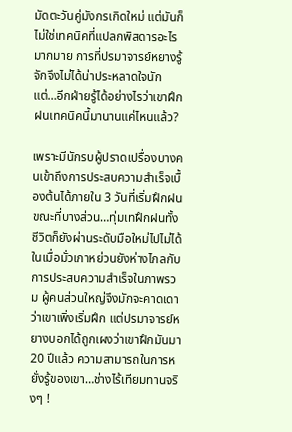มัดตะวันคู่มังกรเกิดใหม่ แต่มันก็ไม่ใช่เทคนิคที่แปลกพิสดารอะไรมากมาย การที่ปรมาจารย์หยางรู้จักจึงไม่ได้น่าประหลาดใจนัก แต่…อีกฝ่ายรู้ได้อย่างไรว่าเขาฝึกฝนเทคนิคนี้มานานแค่ไหนแล้ว?

เพราะมีนักรบผู้ปราดเปรื่องบางคนเข้าถึงการประสบความสำเร็จเบื้องต้นได้ภายใน 3 วันที่เริ่มฝึกฝน ขณะที่บางส่วน…ทุ่มเทฝึกฝนทั้งชีวิตก็ยังผ่านระดับมือใหม่ไปไม่ได้ ในเมื่อมั่วเกาหย่วนยังห่างไกลกับการประสบความสำเร็จในภาพรวม ผู้คนส่วนใหญ่จึงมักจะคาดเดาว่าเขาเพิ่งเริ่มฝึก แต่ปรมาจารย์หยางบอกได้ถูกเผงว่าเขาฝึกมันมา 20 ปีแล้ว ความสามารถในการหยั่งรู้ของเขา…ช่างไร้เทียมทานจริงๆ !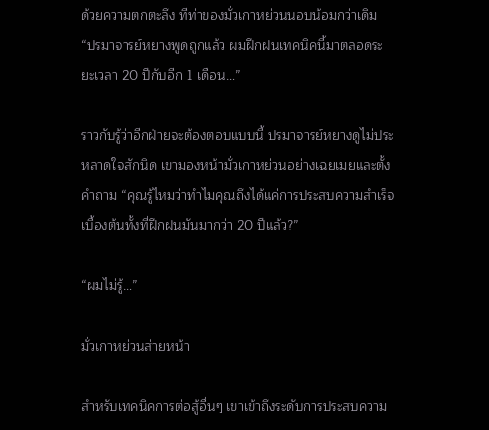ด้วยความตกตะลึง ทีท่าของมั่วเกาหย่วนนอบน้อมกว่าเดิม “ปรมาจารย์หยางพูดถูกแล้ว ผมฝึกฝนเทคนิคนี้มาตลอดระยะเวลา 20 ปีกับอีก 1 เดือน…”

ราวกับรู้ว่าอีกฝ่ายจะต้องตอบแบบนี้ ปรมาจารย์หยางดูไม่ประหลาดใจสักนิด เขามองหน้ามั่วเกาหย่วนอย่างเฉยเมยและตั้งคำถาม “คุณรู้ไหมว่าทำไมคุณถึงได้แค่การประสบความสำเร็จเบื้องต้นทั้งที่ฝึกฝนมันมากว่า 20 ปีแล้ว?”

“ผมไม่รู้…”

มั่วเกาหย่วนส่ายหน้า

สำหรับเทคนิคการต่อสู้อื่นๆ เขาเข้าถึงระดับการประสบความ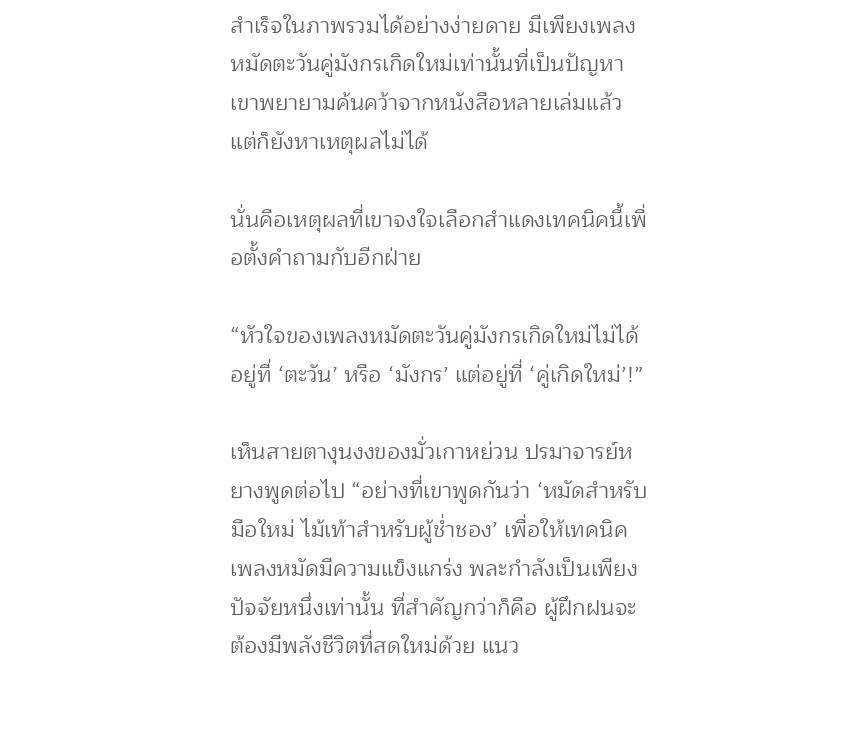สำเร็จในภาพรวมได้อย่างง่ายดาย มีเพียงเพลงหมัดตะวันคู่มังกรเกิดใหม่เท่านั้นที่เป็นปัญหา เขาพยายามค้นคว้าจากหนังสือหลายเล่มแล้ว แต่ก็ยังหาเหตุผลไม่ได้

นั่นคือเหตุผลที่เขาจงใจเลือกสำแดงเทคนิคนี้เพื่อตั้งคำถามกับอีกฝ่าย

“หัวใจของเพลงหมัดตะวันคู่มังกรเกิดใหม่ไม่ได้อยู่ที่ ‘ตะวัน’ หรือ ‘มังกร’ แต่อยู่ที่ ‘คู่เกิดใหม่’!”

เห็นสายตางุนงงของมั่วเกาหย่วน ปรมาจารย์หยางพูดต่อไป “อย่างที่เขาพูดกันว่า ‘หมัดสำหรับมือใหม่ ไม้เท้าสำหรับผู้ช่ำชอง’ เพื่อให้เทคนิคเพลงหมัดมีความแข็งแกร่ง พละกำลังเป็นเพียงปัจจัยหนึ่งเท่านั้น ที่สำคัญกว่าก็คือ ผู้ฝึกฝนจะต้องมีพลังชีวิตที่สดใหม่ด้วย แนว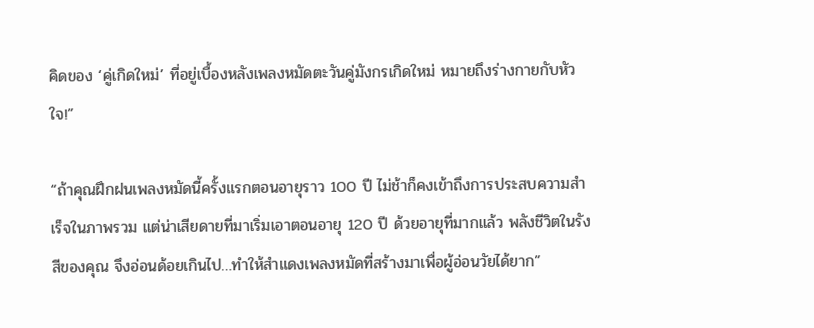คิดของ ‘คู่เกิดใหม่’ ที่อยู่เบื้องหลังเพลงหมัดตะวันคู่มังกรเกิดใหม่ หมายถึงร่างกายกับหัวใจ!”

“ถ้าคุณฝึกฝนเพลงหมัดนี้ครั้งแรกตอนอายุราว 100 ปี ไม่ช้าก็คงเข้าถึงการประสบความสำเร็จในภาพรวม แต่น่าเสียดายที่มาเริ่มเอาตอนอายุ 120 ปี ด้วยอายุที่มากแล้ว พลังชีวิตในรังสีของคุณ จึงอ่อนด้อยเกินไป…ทำให้สำแดงเพลงหมัดที่สร้างมาเพื่อผู้อ่อนวัยได้ยาก”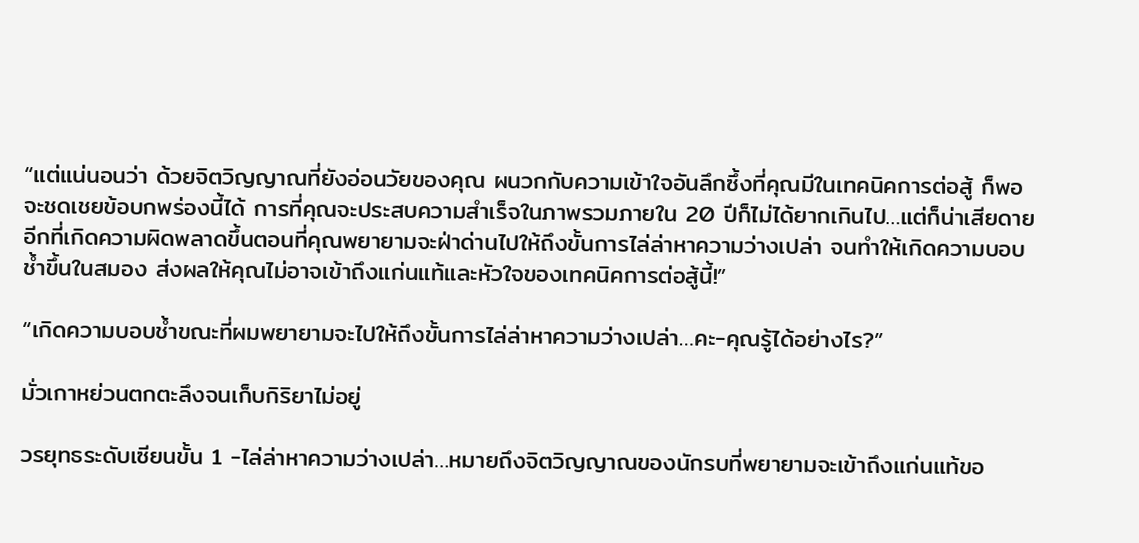“แต่แน่นอนว่า ด้วยจิตวิญญาณที่ยังอ่อนวัยของคุณ ผนวกกับความเข้าใจอันลึกซึ้งที่คุณมีในเทคนิคการต่อสู้ ก็พอจะชดเชยข้อบกพร่องนี้ได้ การที่คุณจะประสบความสำเร็จในภาพรวมภายใน 20 ปีก็ไม่ได้ยากเกินไป…แต่ก็น่าเสียดายอีกที่เกิดความผิดพลาดขึ้นตอนที่คุณพยายามจะฝ่าด่านไปให้ถึงขั้นการไล่ล่าหาความว่างเปล่า จนทำให้เกิดความบอบช้ำขึ้นในสมอง ส่งผลให้คุณไม่อาจเข้าถึงแก่นแท้และหัวใจของเทคนิคการต่อสู้นี้!”

“เกิดความบอบช้ำขณะที่ผมพยายามจะไปให้ถึงขั้นการไล่ล่าหาความว่างเปล่า…คะ-คุณรู้ได้อย่างไร?”

มั่วเกาหย่วนตกตะลึงจนเก็บกิริยาไม่อยู่

วรยุทธระดับเซียนขั้น 1 -ไล่ล่าหาความว่างเปล่า…หมายถึงจิตวิญญาณของนักรบที่พยายามจะเข้าถึงแก่นแท้ขอ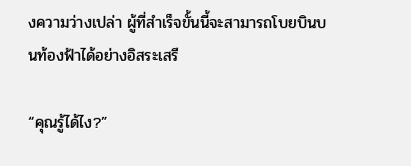งความว่างเปล่า ผู้ที่สำเร็จขั้นนี้จะสามารถโบยบินบนท้องฟ้าได้อย่างอิสระเสรี

“คุณรู้ได้ไง?”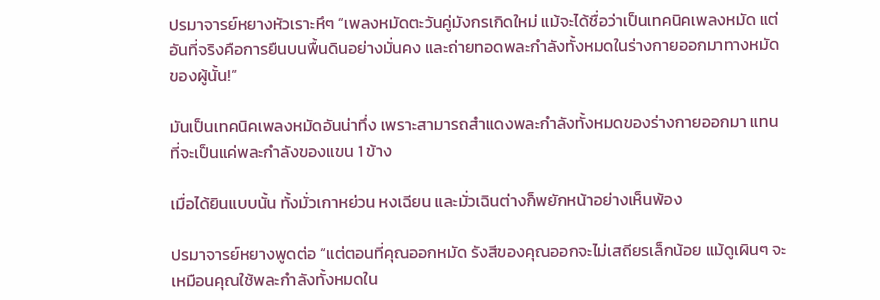ปรมาจารย์หยางหัวเราะหึๆ “เพลงหมัดตะวันคู่มังกรเกิดใหม่ แม้จะได้ชื่อว่าเป็นเทคนิคเพลงหมัด แต่อันที่จริงคือการยืนบนพื้นดินอย่างมั่นคง และถ่ายทอดพละกำลังทั้งหมดในร่างกายออกมาทางหมัดของผู้นั้น!”

มันเป็นเทคนิคเพลงหมัดอันน่าทึ่ง เพราะสามารถสำแดงพละกำลังทั้งหมดของร่างกายออกมา แทนที่จะเป็นแค่พละกำลังของแขน 1 ข้าง

เมื่อได้ยินแบบนั้น ทั้งมั่วเกาหย่วน หงเฉียน และมั่วเฉินต่างก็พยักหน้าอย่างเห็นพ้อง

ปรมาจารย์หยางพูดต่อ “แต่ตอนที่คุณออกหมัด รังสีของคุณออกจะไม่เสถียรเล็กน้อย แม้ดูเผินๆ จะเหมือนคุณใช้พละกำลังทั้งหมดใน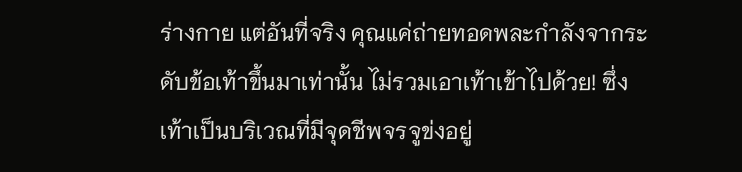ร่างกาย แต่อันที่จริง คุณแค่ถ่ายทอดพละกำลังจากระดับข้อเท้าขึ้นมาเท่านั้น ไม่รวมเอาเท้าเข้าไปด้วย! ซึ่งเท้าเป็นบริเวณที่มีจุดชีพจรจูข่งอยู่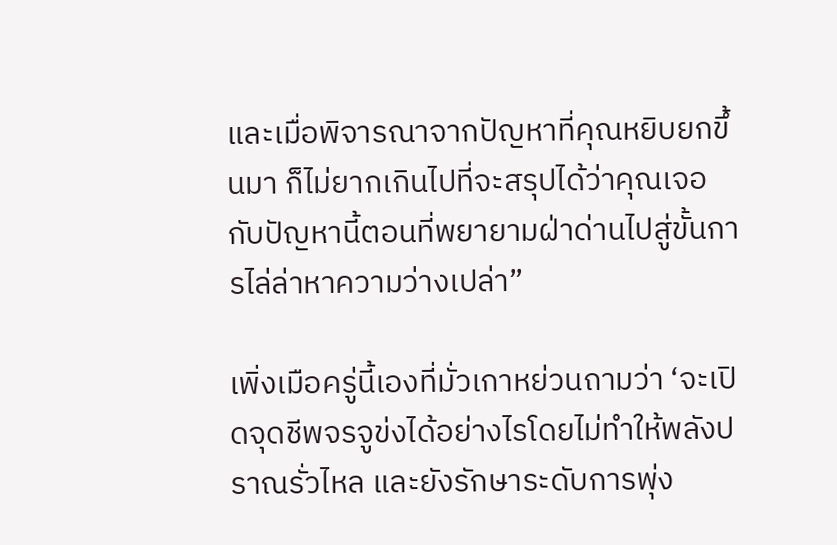และเมื่อพิจารณาจากปัญหาที่คุณหยิบยกขึ้นมา ก็ไม่ยากเกินไปที่จะสรุปได้ว่าคุณเจอกับปัญหานี้ตอนที่พยายามฝ่าด่านไปสู่ขั้นการไล่ล่าหาความว่างเปล่า”

เพิ่งเมือครู่นี้เองที่มั่วเกาหย่วนถามว่า ‘จะเปิดจุดชีพจรจูข่งได้อย่างไรโดยไม่ทำให้พลังปราณรั่วไหล และยังรักษาระดับการพุ่ง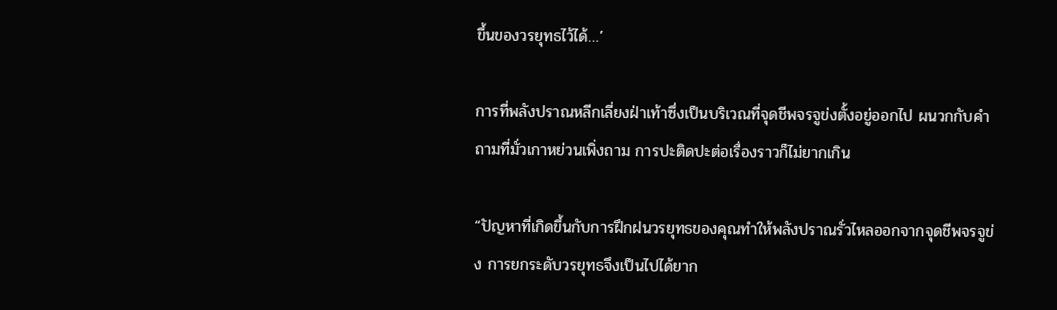ขึ้นของวรยุทธไว้ได้…’

การที่พลังปราณหลีกเลี่ยงฝ่าเท้าซึ่งเป็นบริเวณที่จุดชีพจรจูข่งตั้งอยู่ออกไป ผนวกกับคำถามที่มั่วเกาหย่วนเพิ่งถาม การปะติดปะต่อเรื่องราวก็ไม่ยากเกิน

“ปัญหาที่เกิดขึ้นกับการฝึกฝนวรยุทธของคุณทำให้พลังปราณรั่วไหลออกจากจุดชีพจรจูข่ง การยกระดับวรยุทธจึงเป็นไปได้ยาก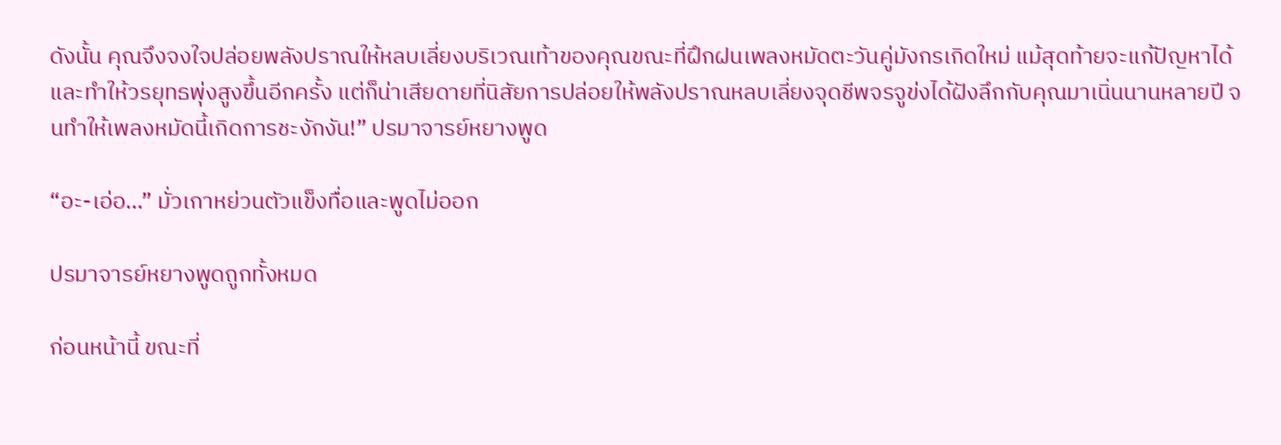ดังนั้น คุณจึงจงใจปล่อยพลังปราณให้หลบเลี่ยงบริเวณเท้าของคุณขณะที่ฝึกฝนเพลงหมัดตะวันคู่มังกรเกิดใหม่ แม้สุดท้ายจะแก้ปัญหาได้ และทำให้วรยุทธพุ่งสูงขึ้นอีกครั้ง แต่ก็น่าเสียดายที่นิสัยการปล่อยให้พลังปราณหลบเลี่ยงจุดชีพจรจูข่งได้ฝังลึกกับคุณมาเนิ่นนานหลายปี จนทำให้เพลงหมัดนี้เกิดการชะงักงัน!” ปรมาจารย์หยางพูด

“อะ-เอ่อ…” มั่วเกาหย่วนตัวแข็งทื่อและพูดไม่ออก

ปรมาจารย์หยางพูดถูกทั้งหมด

ก่อนหน้านี้ ขณะที่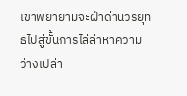เขาพยายามจะฝ่าด่านวรยุทธไปสู่ขั้นการไล่ล่าหาความว่างเปล่า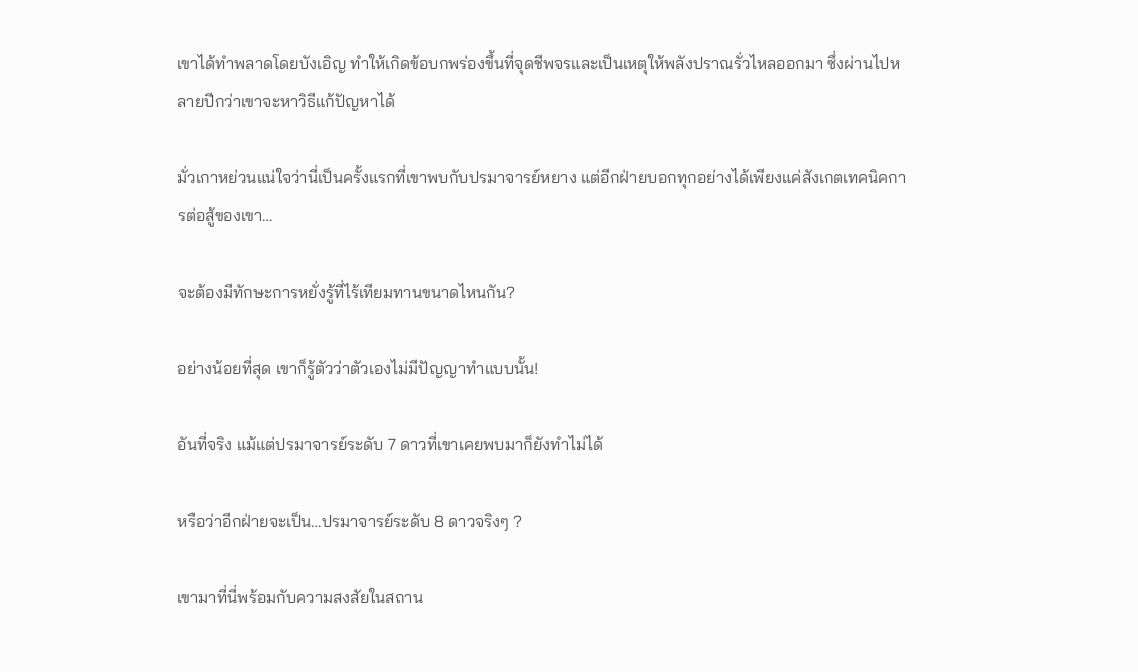เขาได้ทำพลาดโดยบังเอิญ ทำให้เกิดข้อบกพร่องขึ้นที่จุดชีพจรและเป็นเหตุให้พลังปราณรั่วไหลออกมา ซึ่งผ่านไปหลายปีกว่าเขาจะหาวิธีแก้ปัญหาได้

มั่วเกาหย่วนแน่ใจว่านี่เป็นครั้งแรกที่เขาพบกับปรมาจารย์หยาง แต่อีกฝ่ายบอกทุกอย่างได้เพียงแค่สังเกตเทคนิคการต่อสู้ของเขา…

จะต้องมีทักษะการหยั่งรู้ที่ไร้เทียมทานขนาดไหนกัน?

อย่างน้อยที่สุด เขาก็รู้ตัวว่าตัวเองไม่มีปัญญาทำแบบนั้น!

อันที่จริง แม้แต่ปรมาจารย์ระดับ 7 ดาวที่เขาเคยพบมาก็ยังทำไม่ได้

หรือว่าอีกฝ่ายจะเป็น…ปรมาจารย์ระดับ 8 ดาวจริงๆ ?

เขามาที่นี่พร้อมกับความสงสัยในสถาน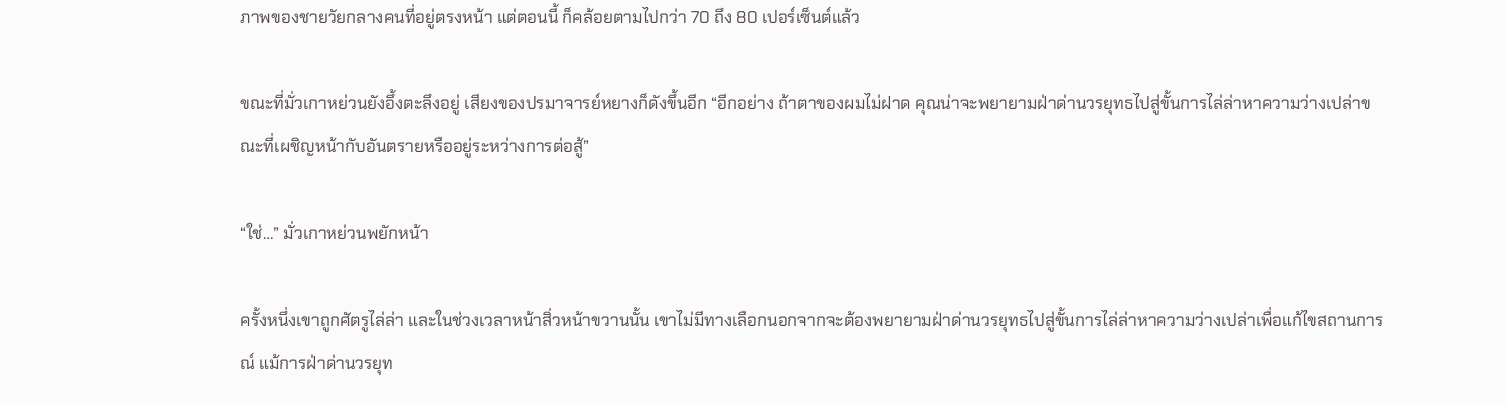ภาพของชายวัยกลางคนที่อยู่ตรงหน้า แต่ตอนนี้ ก็คล้อยตามไปกว่า 70 ถึง 80 เปอร์เซ็นต์แล้ว

ขณะที่มั่วเกาหย่วนยังอึ้งตะลึงอยู่ เสียงของปรมาจารย์หยางก็ดังขึ้นอีก “อีกอย่าง ถ้าตาของผมไม่ฝาด คุณน่าจะพยายามฝ่าด่านวรยุทธไปสู่ขั้นการไล่ล่าหาความว่างเปล่าขณะที่เผชิญหน้ากับอันตรายหรืออยู่ระหว่างการต่อสู้”

“ใช่…” มั่วเกาหย่วนพยักหน้า

ครั้งหนึ่งเขาถูกศัตรูไล่ล่า และในช่วงเวลาหน้าสิ่วหน้าขวานนั้น เขาไม่มีทางเลือกนอกจากจะต้องพยายามฝ่าด่านวรยุทธไปสู่ขั้นการไล่ล่าหาความว่างเปล่าเพื่อแก้ไขสถานการณ์ แม้การฝ่าด่านวรยุท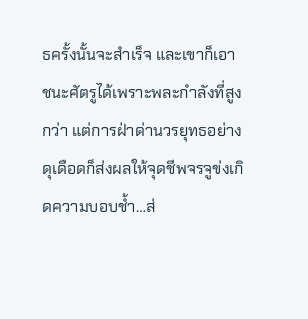ธครั้งนั้นจะสำเร็จ และเขาก็เอาชนะศัตรูได้เพราะพละกำลังที่สูงกว่า แต่การฝ่าด่านวรยุทธอย่างดุเดือดก็ส่งผลให้จุดชีพจรจูข่งเกิดความบอบช้ำ…ส่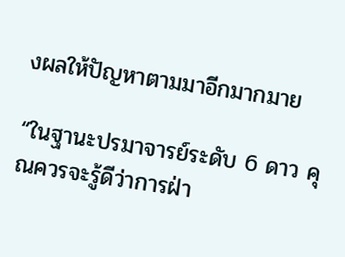งผลให้ปัญหาตามมาอีกมากมาย

“ในฐานะปรมาจารย์ระดับ 6 ดาว คุณควรจะรู้ดีว่าการฝ่า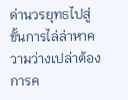ด่านวรยุทธไปสู่ขั้นการไล่ล่าหาความว่างเปล่าต้องการค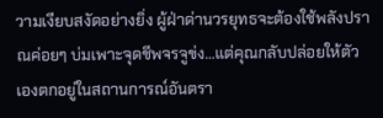วามเงียบสงัดอย่างยิ่ง ผู้ฝ่าด่านวรยุทธจะต้องใช้พลังปราณค่อยๆ บ่มเพาะจุดชีพจรจูข่ง…แต่คุณกลับปล่อยให้ตัวเองตกอยู่ในสถานการณ์อันตรา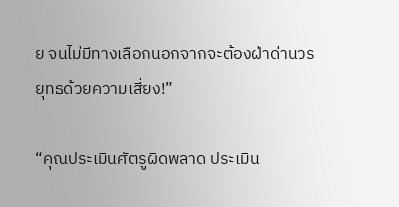ย จนไม่มีทางเลือกนอกจากจะต้องฝ่าด่านวรยุทธด้วยความเสี่ยง!”

“คุณประเมินศัตรูผิดพลาด ประเมิน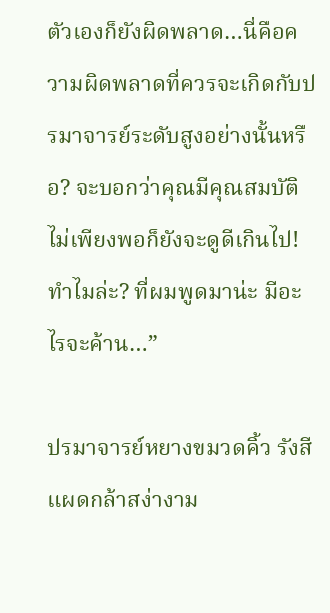ตัวเองก็ยังผิดพลาด…นี่คือความผิดพลาดที่ควรจะเกิดกับปรมาจารย์ระดับสูงอย่างนั้นหรือ? จะบอกว่าคุณมีคุณสมบัติไม่เพียงพอก็ยังจะดูดีเกินไป! ทำไมล่ะ? ที่ผมพูดมาน่ะ มีอะไรจะค้าน…”

ปรมาจารย์หยางขมวดคิ้ว รังสีแผดกล้าสง่างาม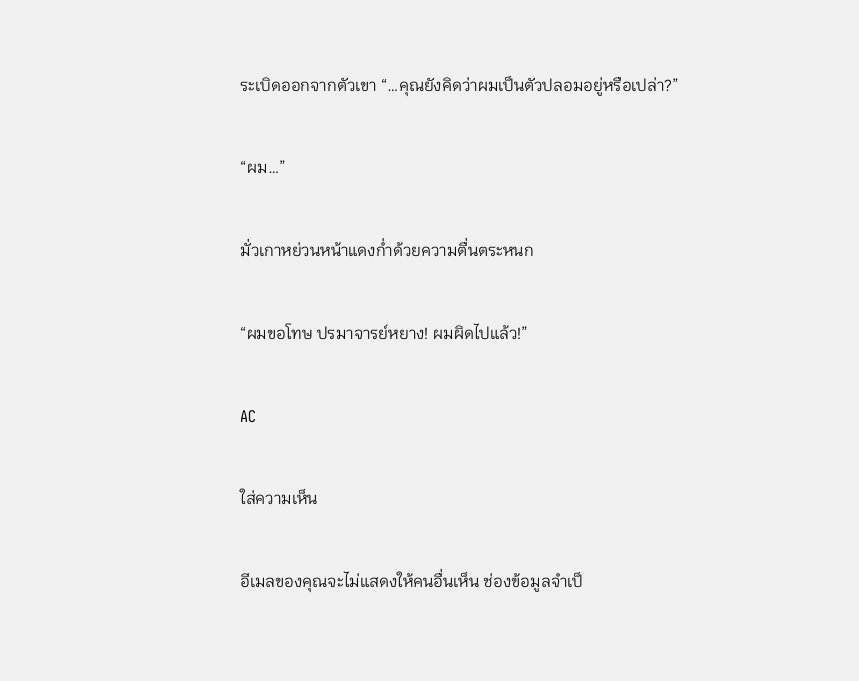ระเบิดออกจากตัวเขา “…คุณยังคิดว่าผมเป็นตัวปลอมอยู่หรือเปล่า?”

“ผม…”

มั่วเกาหย่วนหน้าแดงก่ำด้วยความตื่นตระหนก

“ผมขอโทษ ปรมาจารย์หยาง! ผมผิดไปแล้ว!”

AC

ใส่ความเห็น

อีเมลของคุณจะไม่แสดงให้คนอื่นเห็น ช่องข้อมูลจำเป็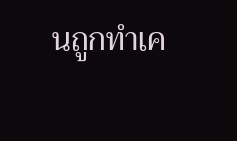นถูกทำเค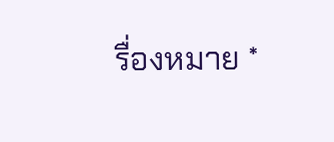รื่องหมาย *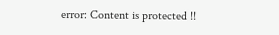error: Content is protected !!